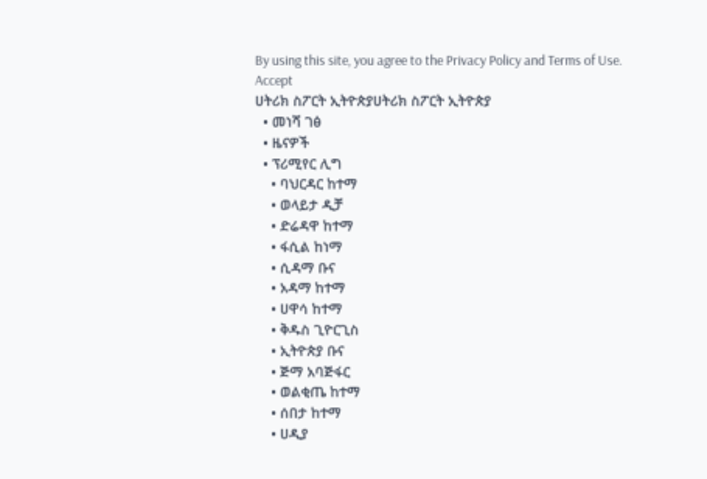By using this site, you agree to the Privacy Policy and Terms of Use.
Accept
ሀትሪክ ስፖርት ኢትዮጵያሀትሪክ ስፖርት ኢትዮጵያ
  • መነሻ ገፅ
  • ዜናዎች
  • ፕሪሚየር ሊግ
    • ባህርዳር ከተማ
    • ወላይታ ዲቻ
    • ድሬዳዋ ከተማ
    • ፋሲል ከነማ
    • ሲዳማ ቡና
    • አዳማ ከተማ
    • ሀዋሳ ከተማ
    • ቅዱስ ጊዮርጊስ
    • ኢትዮጵያ ቡና
    • ጅማ አባጅፋር
    • ወልቂጤ ከተማ
    • ሰበታ ከተማ
    • ሀዲያ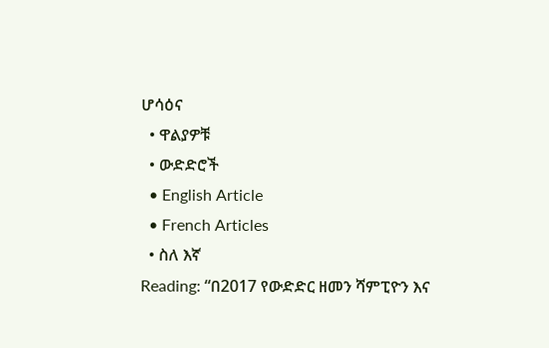ሆሳዕና
  • ዋልያዎቹ
  • ውድድሮች
  • English Article
  • French Articles
  • ስለ እኛ
Reading: “በ2017 የውድድር ዘመን ሻምፒዮን እና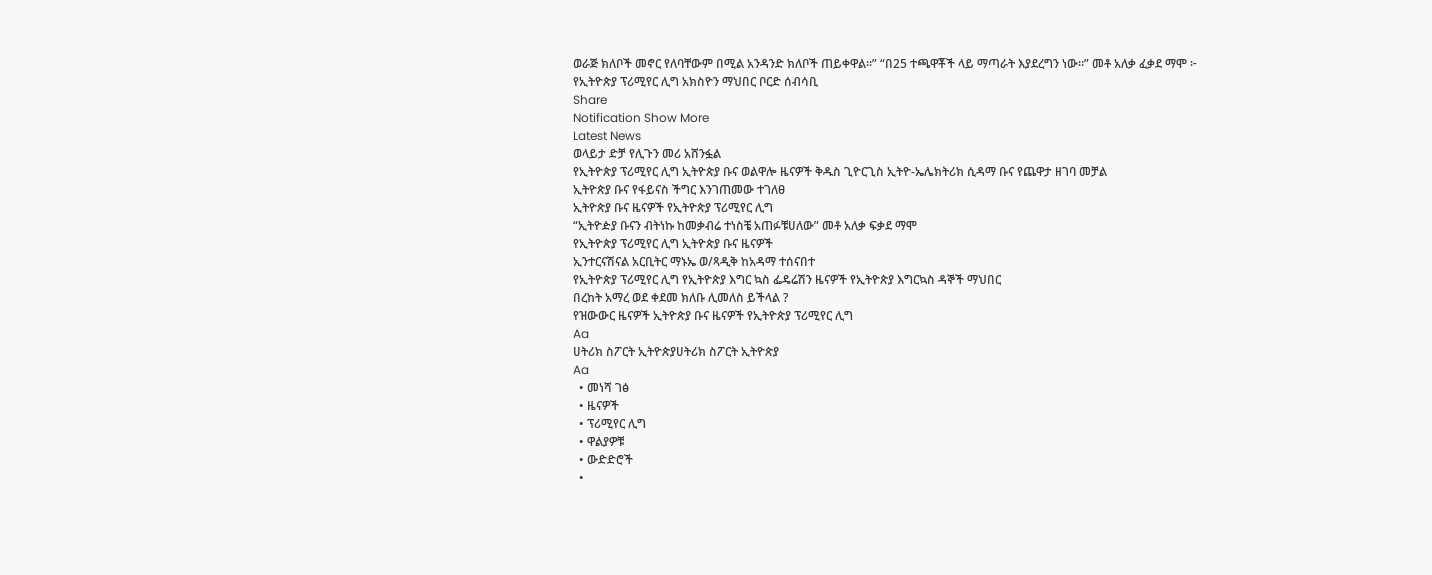ወራጅ ክለቦች መኖር የለባቸውም በሚል አንዳንድ ክለቦች ጠይቀዋል።” “በ25 ተጫዋቾች ላይ ማጣራት እያደረግን ነው።” መቶ አለቃ ፈቃደ ማሞ ፦ የኢትዮጵያ ፕሪሚየር ሊግ አክስዮን ማህበር ቦርድ ሰብሳቢ
Share
Notification Show More
Latest News
ወላይታ ድቻ የሊጉን መሪ አሸንፏል
የኢትዮጵያ ፕሪሚየር ሊግ ኢትዮጵያ ቡና ወልዋሎ ዜናዎች ቅዱስ ጊዮርጊስ ኢትዮ-ኤሌክትሪክ ሲዳማ ቡና የጨዋታ ዘገባ መቻል
ኢትዮጵያ ቡና የፋይናስ ችግር እንገጠመው ተገለፀ
ኢትዮጵያ ቡና ዜናዎች የኢትዮጵያ ፕሪሚየር ሊግ
“ኢትዮዽያ ቡናን ብትነኩ ከመቃብሬ ተነስቼ አጠፉቹሀለው” መቶ አለቃ ፍቃደ ማሞ
የኢትዮጵያ ፕሪሚየር ሊግ ኢትዮጵያ ቡና ዜናዎች
ኢንተርናሽናል አርቢትር ማኑኤ ወ/ጻዲቅ ከአዳማ ተሰናበተ
የኢትዮጵያ ፕሪሚየር ሊግ የኢትዮጵያ እግር ኳስ ፌዴሬሽን ዜናዎች የኢትዮጵያ እግርኳስ ዳኞች ማህበር
በረከት አማረ ወደ ቀደመ ክለቡ ሊመለስ ይችላል ?
የዝውውር ዜናዎች ኢትዮጵያ ቡና ዜናዎች የኢትዮጵያ ፕሪሚየር ሊግ
Aa
ሀትሪክ ስፖርት ኢትዮጵያሀትሪክ ስፖርት ኢትዮጵያ
Aa
  • መነሻ ገፅ
  • ዜናዎች
  • ፕሪሚየር ሊግ
  • ዋልያዎቹ
  • ውድድሮች
  •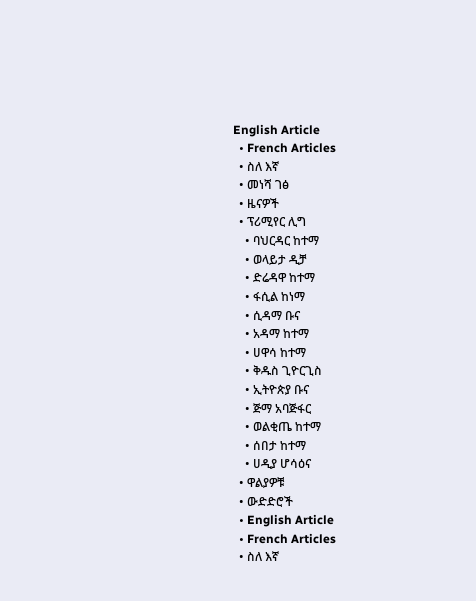English Article
  • French Articles
  • ስለ እኛ
  • መነሻ ገፅ
  • ዜናዎች
  • ፕሪሚየር ሊግ
    • ባህርዳር ከተማ
    • ወላይታ ዲቻ
    • ድሬዳዋ ከተማ
    • ፋሲል ከነማ
    • ሲዳማ ቡና
    • አዳማ ከተማ
    • ሀዋሳ ከተማ
    • ቅዱስ ጊዮርጊስ
    • ኢትዮጵያ ቡና
    • ጅማ አባጅፋር
    • ወልቂጤ ከተማ
    • ሰበታ ከተማ
    • ሀዲያ ሆሳዕና
  • ዋልያዎቹ
  • ውድድሮች
  • English Article
  • French Articles
  • ስለ እኛ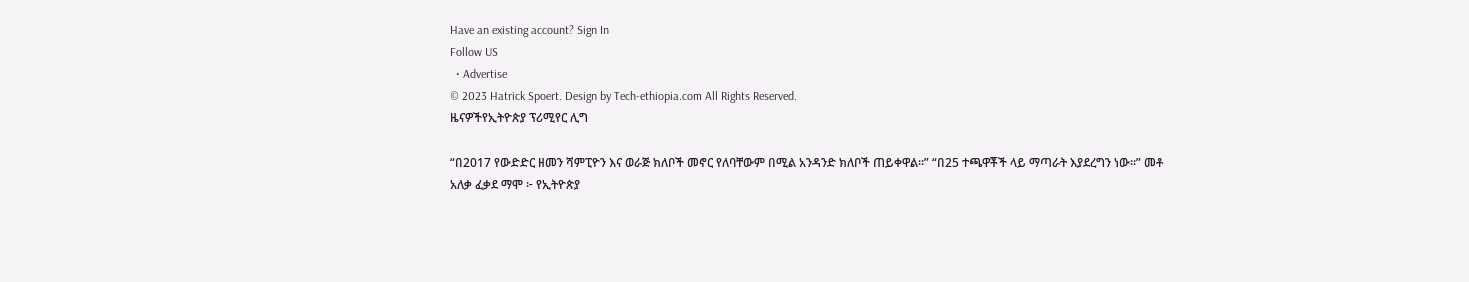Have an existing account? Sign In
Follow US
  • Advertise
© 2023 Hatrick Spoert. Design by Tech-ethiopia.com All Rights Reserved.
ዜናዎችየኢትዮጵያ ፕሪሚየር ሊግ

“በ2017 የውድድር ዘመን ሻምፒዮን እና ወራጅ ክለቦች መኖር የለባቸውም በሚል አንዳንድ ክለቦች ጠይቀዋል።” “በ25 ተጫዋቾች ላይ ማጣራት እያደረግን ነው።” መቶ አለቃ ፈቃደ ማሞ ፦ የኢትዮጵያ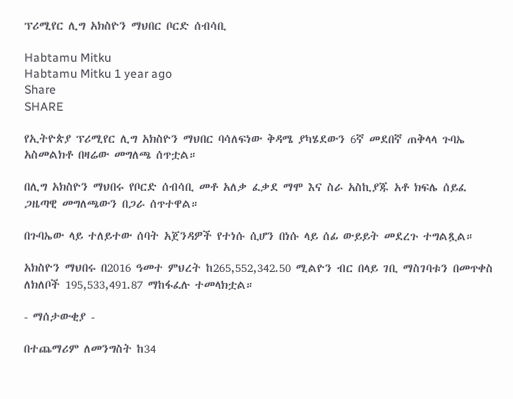ፕሪሚየር ሊግ አክስዮን ማህበር ቦርድ ሰብሳቢ

Habtamu Mitku
Habtamu Mitku 1 year ago
Share
SHARE

የኢትዮጵያ ፕሪሚየር ሊግ አክስዮን ማህበር ባሳለፍነው ቅዳሜ ያካሄደውን 6ኛ መደበኛ ጠቅላላ ጉባኤ አስመልክቶ በዛሬው መግለጫ ሰጥቷል።

በሊግ አክስዮን ማህበሩ የቦርድ ሰብሳቢ መቶ አለቃ ፈቃደ ማሞ እና ስራ አስኪያጁ አቶ ክፍሌ ሰይፈ ጋዜጣዊ መግለጫውን በጋራ ሰጥተዋል።

በጉባኤው ላይ ተለይተው ሰባት አጀንዳዎች የተነሱ ሲሆን በነሱ ላይ ሰፊ ውይይት መደረጉ ተግልጿል።

አክስዮን ማህበሩ በ2016 ዓመተ ምህረት ከ265,552,342.50 ሚልዮን ብር በላይ ገቢ ማስገባቱን በመጥቀስ ለክለቦች 195,533,491.87 ማከፋፈሉ ተመላክቷል።

- ማሰታውቂያ -

በተጨማሪም ለመንግስት ከ34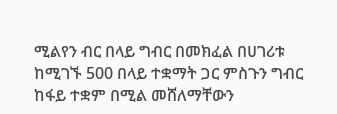ሚልየን ብር በላይ ግብር በመክፈል በሀገሪቱ ከሚገኙ 500 በላይ ተቋማት ጋር ምስጉን ግብር ከፋይ ተቋም በሚል መሸለማቸውን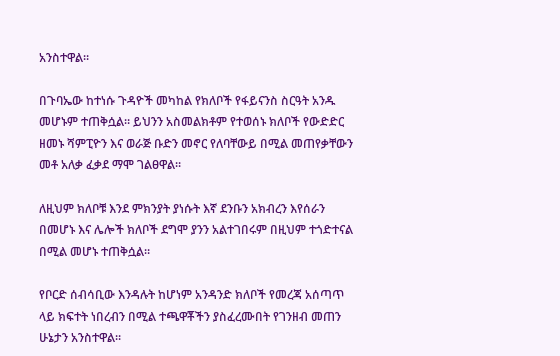አንስተዋል።

በጉባኤው ከተነሱ ጉዳዮች መካከል የክለቦች የፋይናንስ ስርዓት አንዱ መሆኑም ተጠቅሷል። ይህንን አስመልክቶም የተወሰኑ ክለቦች የውድድር ዘመኑ ሻምፒዮን እና ወራጅ ቡድን መኖር የለባቸውይ በሚል መጠየቃቸውን መቶ አለቃ ፈቃደ ማሞ ገልፀዋል።

ለዚህም ክለቦቹ እንደ ምክንያት ያነሱት እኛ ደንቡን አክብረን እየሰራን በመሆኑ እና ሌሎች ክለቦች ደግሞ ያንን አልተገበሩም በዚህም ተጎድተናል በሚል መሆኑ ተጠቅሷል።

የቦርድ ሰብሳቢው እንዳሉት ከሆነም አንዳንድ ክለቦች የመረጃ አሰጣጥ ላይ ክፍተት ነበረብን በሚል ተጫዋቾችን ያስፈረሙበት የገንዘብ መጠን ሁኔታን አንስተዋል።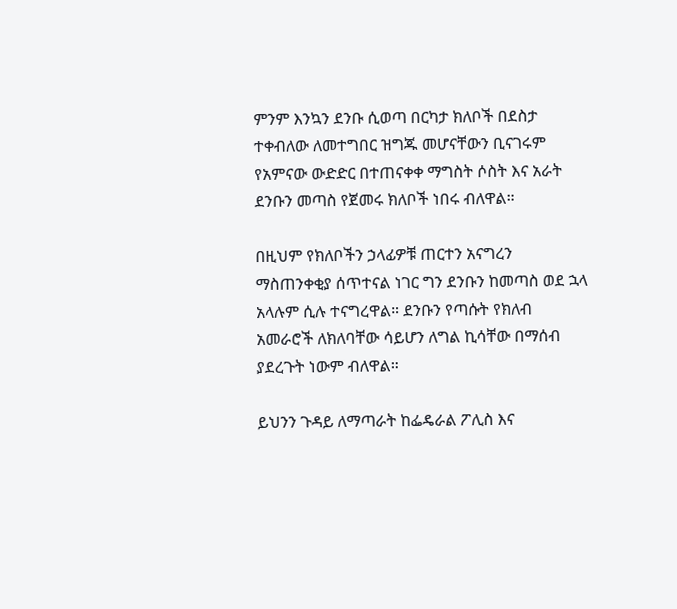ምንም እንኳን ደንቡ ሲወጣ በርካታ ክለቦች በደስታ ተቀብለው ለመተግበር ዝግጁ መሆናቸውን ቢናገሩም የአምናው ውድድር በተጠናቀቀ ማግስት ሶስት እና አራት ደንቡን መጣስ የጀመሩ ክለቦች ነበሩ ብለዋል።

በዚህም የክለቦችን ኃላፊዎቹ ጠርተን አናግረን ማስጠንቀቂያ ሰጥተናል ነገር ግን ደንቡን ከመጣስ ወደ ኋላ አላሉም ሲሉ ተናግረዋል። ደንቡን የጣሱት የክለብ አመራሮች ለክለባቸው ሳይሆን ለግል ኪሳቸው በማሰብ ያደረጉት ነውም ብለዋል።

ይህንን ጉዳይ ለማጣራት ከፌዴራል ፖሊስ እና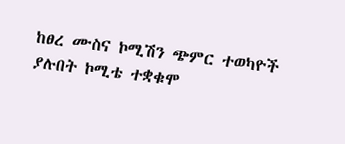ከፀረ ሙስና ኮሚሽን ጭምር ተወካዮች ያሉበት ኮሚቴ ተቋቁሞ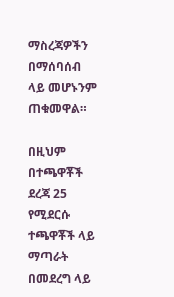ማስረጃዎችን በማሰባሰብ ላይ መሆኑንም ጠቁመዋል።

በዚህም በተጫዋቾች ደረጃ 25 የሚደርሱ ተጫዋቾች ላይ ማጣራት በመደረግ ላይ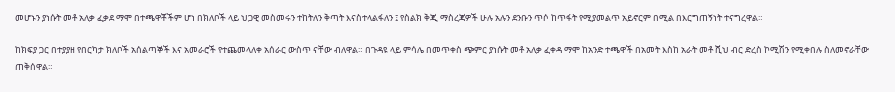መሆኑን ያነሱት መቶ አለቃ ፈቃደ ማሞ በተጫዋቾችም ሆነ በክለቦች ላይ ህጋዊ መስመሩን ተከትለን ቅጣት እናስተላልፋለን ፤ የስልክ ቅጂ ማስረጃዎች ሁሉ አሉን ደንቡን ጥሶ ከጥፋት የሚያመልጥ አይኖርም በሚል በእርግጠኝነት ተናግረዋል።

ከክፍያ ጋር በተያያዘ የበርካታ ክለቦች አሰልጣኞች እና አመራሮች የተጨመላለቀ አሰራር ውስጥ ናቸው ብለዋል። በጉዳዩ ላይ ምሳሌ በመጥቀስ ጭምር ያነሱት መቶ አለቃ ፈቀዳ ማሞ ከአንድ ተጫዋች በአመት እስከ አራት መቶ ሺህ ብር ድረስ ኮሚሽን የሚቀበሉ ስለመኖራቸው ጠቅሰዋል።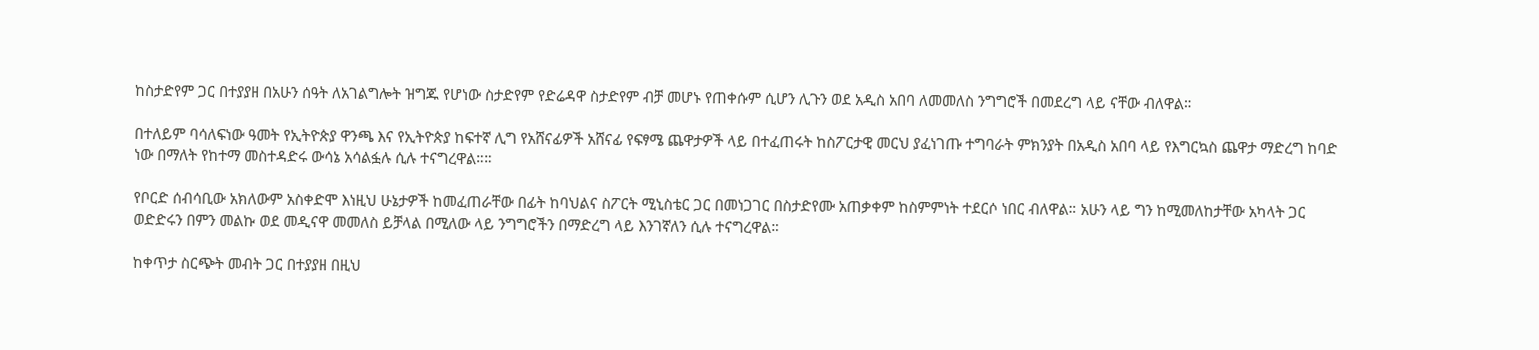ከስታድየም ጋር በተያያዘ በአሁን ሰዓት ለአገልግሎት ዝግጁ የሆነው ስታድየም የድሬዳዋ ስታድየም ብቻ መሆኑ የጠቀሱም ሲሆን ሊጉን ወደ አዲስ አበባ ለመመለስ ንግግሮች በመደረግ ላይ ናቸው ብለዋል።

በተለይም ባሳለፍነው ዓመት የኢትዮጵያ ዋንጫ እና የኢትዮጵያ ከፍተኛ ሊግ የአሸናፊዎች አሸናፊ የፍፃሜ ጨዋታዎች ላይ በተፈጠሩት ከስፖርታዊ መርህ ያፈነገጡ ተግባራት ምክንያት በአዲስ አበባ ላይ የእግርኳስ ጨዋታ ማድረግ ከባድ ነው በማለት የከተማ መስተዳድሩ ውሳኔ አሳልፏሉ ሲሉ ተናግረዋል።።

የቦርድ ሰብሳቢው አክለውም አስቀድሞ እነዚህ ሁኔታዎች ከመፈጠራቸው በፊት ከባህልና ስፖርት ሚኒስቴር ጋር በመነጋገር በስታድየሙ አጠቃቀም ከስምምነት ተደርሶ ነበር ብለዋል። አሁን ላይ ግን ከሚመለከታቸው አካላት ጋር ወድድሩን በምን መልኩ ወደ መዲናዋ መመለስ ይቻላል በሚለው ላይ ንግግሮችን በማድረግ ላይ እንገኛለን ሲሉ ተናግረዋል።

ከቀጥታ ስርጭት መብት ጋር በተያያዘ በዚህ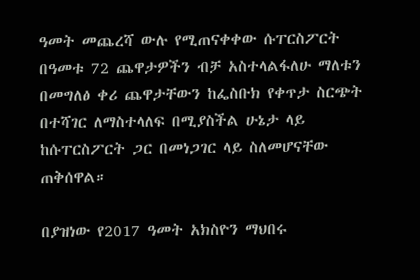ዓመት መጨረሻ ውሉ የሚጠናቀቀው ሱፐርስፖርት በዓመቱ 72 ጨዋታዎችን ብቻ አስተላልፋለሁ ማለቱን በመግለፅ ቀሪ ጨዋታቸውን ከፌስቡክ የቀጥታ ስርጭት በተሻገር ለማስተላለፍ በሚያስችል ሁኔታ ላይ ከሱፐርስፖርት ጋር በመነጋገር ላይ ስለመሆናቸው ጠቅሰዋል።

በያዝነው የ2017 ዓመት አክስዮን ማህበሩ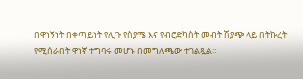በዋነኝነት በቀጣይነት የሊጉ የስያሜ እና የብሮድካስት መብት ሽያጭ ላይ በትኩረት የሚሰራበት ዋነኛ ተግባሩ መሆኑ በመግለጫው ተገልጿል።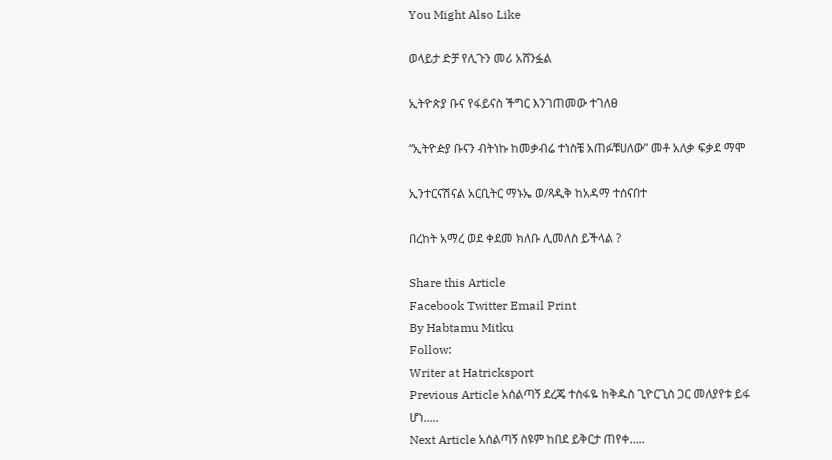You Might Also Like

ወላይታ ድቻ የሊጉን መሪ አሸንፏል

ኢትዮጵያ ቡና የፋይናስ ችግር እንገጠመው ተገለፀ

“ኢትዮዽያ ቡናን ብትነኩ ከመቃብሬ ተነስቼ አጠፉቹሀለው” መቶ አለቃ ፍቃደ ማሞ

ኢንተርናሽናል አርቢትር ማኑኤ ወ/ጻዲቅ ከአዳማ ተሰናበተ

በረከት አማረ ወደ ቀደመ ክለቡ ሊመለስ ይችላል ?

Share this Article
Facebook Twitter Email Print
By Habtamu Mitku
Follow:
Writer at Hatricksport
Previous Article አሰልጣኝ ደረጄ ተስፋዬ ከቅዱስ ጊዮርጊስ ጋር መለያየቱ ይፋ ሆነ…..
Next Article አሰልጣኝ ስዩም ከበደ ይቅርታ ጠየቀ…..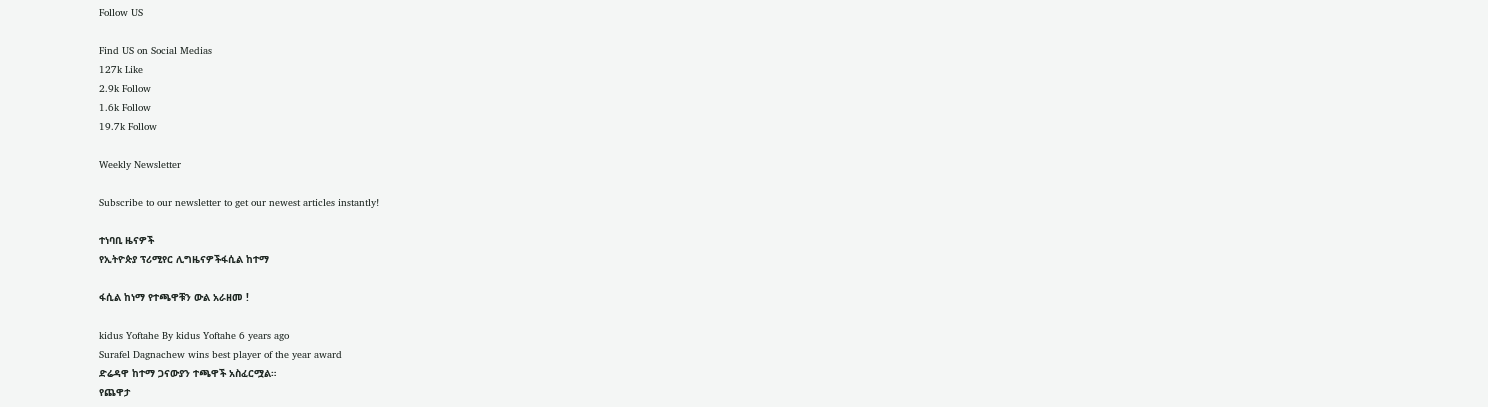Follow US

Find US on Social Medias
127k Like
2.9k Follow
1.6k Follow
19.7k Follow

Weekly Newsletter

Subscribe to our newsletter to get our newest articles instantly!

ተነባቢ ዜናዎች
የኢትዮጵያ ፕሪሚየር ሊግዜናዎችፋሲል ከተማ

ፋሲል ከነማ የተጫዋቹን ውል አራዘመ !

kidus Yoftahe By kidus Yoftahe 6 years ago
Surafel Dagnachew wins best player of the year award
ድሬዳዋ ከተማ ጋናውያን ተጫዋች አስፈርሟል።
የጨዋታ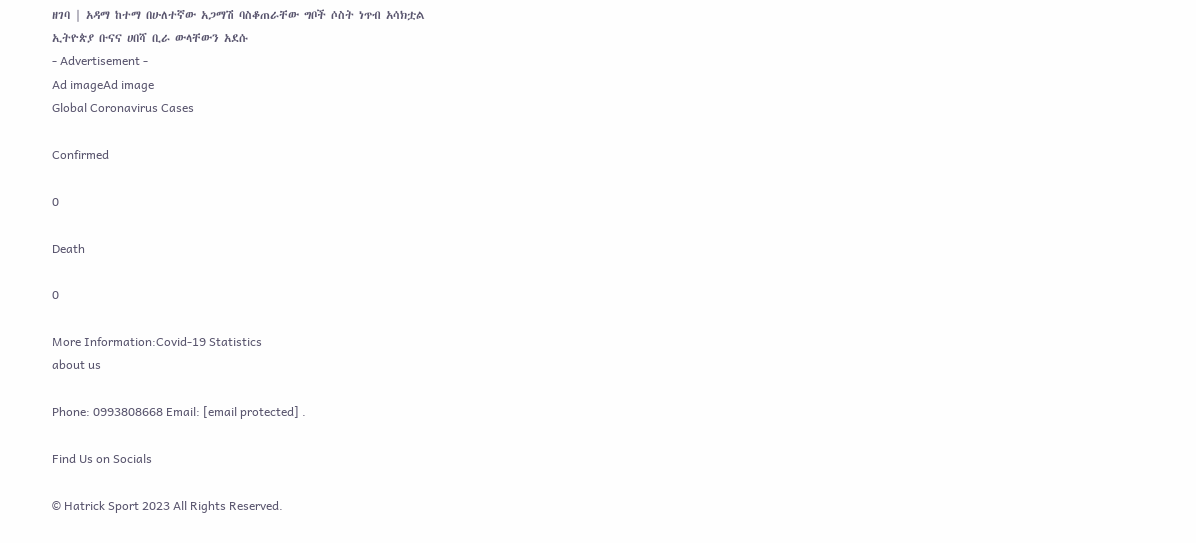ዘገባ | አዳማ ከተማ በሁለተኛው አጋማሽ ባስቆጠራቸው ግቦች ሶስት ነጥብ አሳክቷል
ኢትዮጵያ ቡናና ሀበሻ ቢራ ውላቸውን አደሱ
- Advertisement -
Ad imageAd image
Global Coronavirus Cases

Confirmed

0

Death

0

More Information:Covid-19 Statistics
about us

Phone: 0993808668 Email: [email protected] .

Find Us on Socials

© Hatrick Sport 2023 All Rights Reserved.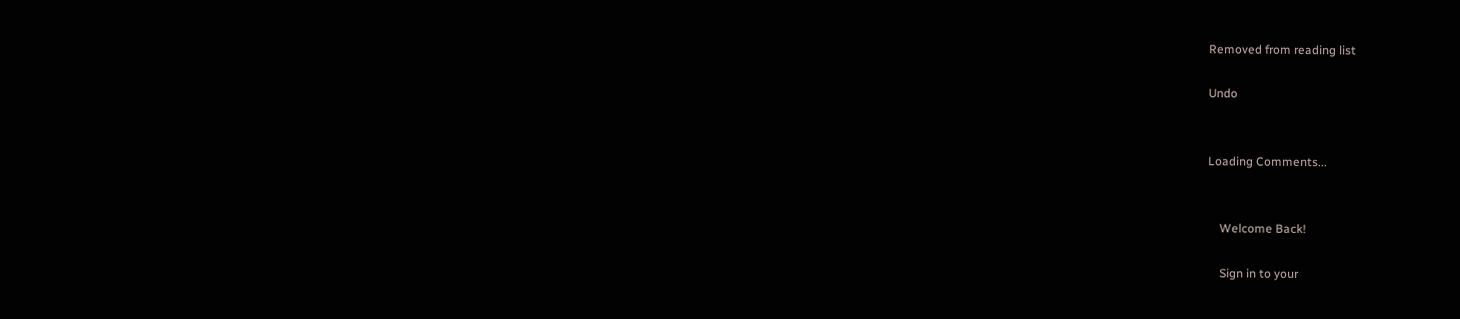Removed from reading list

Undo


Loading Comments...


    Welcome Back!

    Sign in to your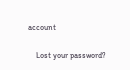account

    Lost your password?